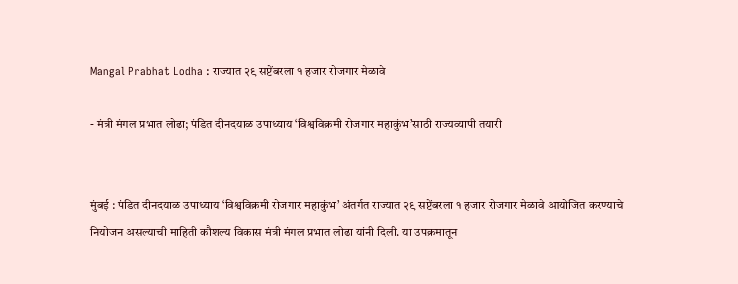Mangal Prabhat Lodha : राज्यात २९ सप्टेंबरला १ हजार रोजगार मेळावे

- मंत्री मंगल प्रभात लोढा; पंडित दीनदयाळ उपाध्याय ‘विश्वविक्रमी रोजगार महाकुंभ’साठी राज्यव्यापी तयारी


मुंबई : पंडित दीनदयाळ उपाध्याय ‘विश्वविक्रमी रोजगार महाकुंभ’ अंतर्गत राज्यात २९ सप्टेंबरला १ हजार रोजगार मेळावे आयोजित करण्याचे नियोजन असल्याची माहिती कौशल्य विकास मंत्री मंगल प्रभात लोढा यांनी दिली. या उपक्रमातून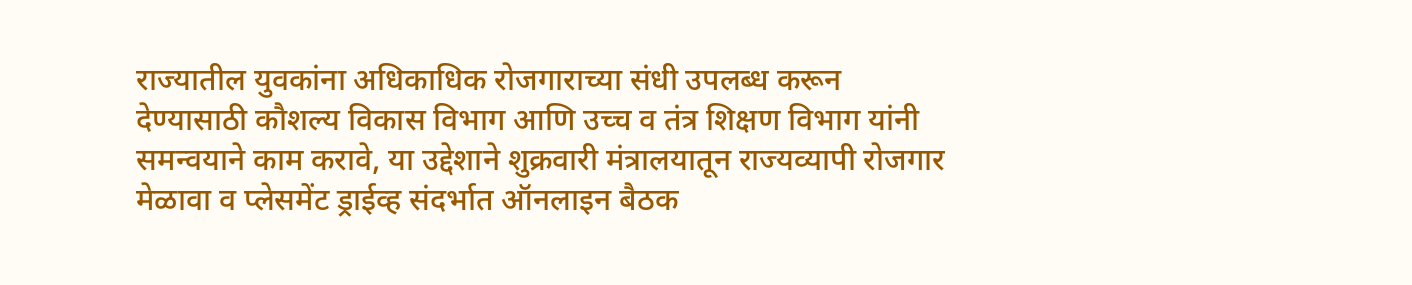राज्यातील युवकांना अधिकाधिक रोजगाराच्या संधी उपलब्ध करून देण्यासाठी कौशल्य विकास विभाग आणि उच्च व तंत्र शिक्षण विभाग यांनी समन्वयाने काम करावे, या उद्देशाने शुक्रवारी मंत्रालयातून राज्यव्यापी रोजगार मेळावा व प्लेसमेंट ड्राईव्ह संदर्भात ऑनलाइन बैठक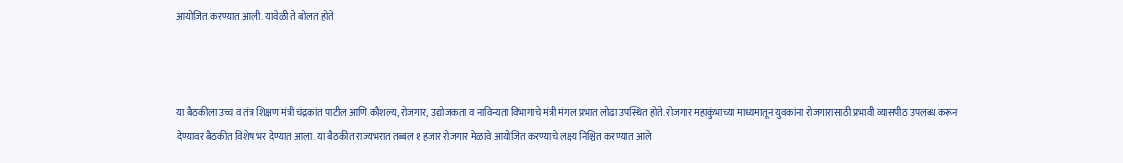आयोजित करण्यात आली. यावेळी ते बोलत होते



या बैठकीला उच्च व तंत्र शिक्षण मंत्री चंद्रकांत पाटील आणि कौशल्य, रोजगार, उद्योजकता व नाविन्यता विभागाचे मंत्री मंगल प्रभात लोढा उपस्थित होते. रोजगार महाकुंभाच्या माध्यमातून युवकांना रोजगारासाठी प्रभावी व्यासपीठ उपलब्ध करून देण्यावर बैठकीत विशेष भर देण्यात आला. या बैठकीत राज्यभरात तब्बल १ हजार रोजगार मेळावे आयोजित करण्याचे लक्ष्य निश्चित करण्यात आले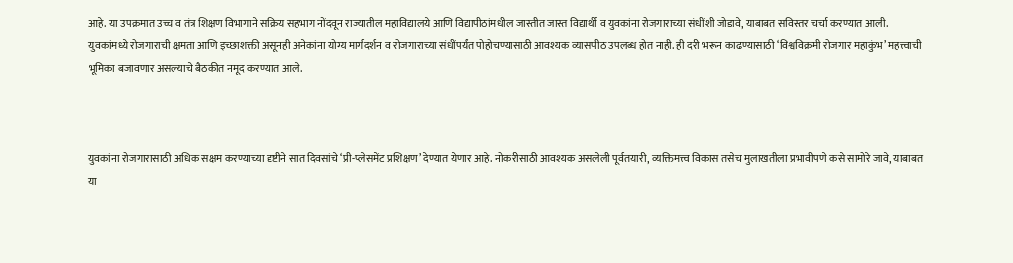आहे. या उपक्रमात उच्च व तंत्र शिक्षण विभागाने सक्रिय सहभाग नोंदवून राज्यातील महाविद्यालये आणि विद्यापीठांमधील जास्तीत जास्त विद्यार्थी व युवकांना रोजगाराच्या संधींशी जोडावे, याबाबत सविस्तर चर्चा करण्यात आली. युवकांमध्ये रोजगाराची क्षमता आणि इच्छाशक्ती असूनही अनेकांना योग्य मार्गदर्शन व रोजगाराच्या संधींपर्यंत पोहोचण्यासाठी आवश्यक व्यासपीठ उपलब्ध होत नाही. ही दरी भरून काढण्यासाठी ‘विश्वविक्रमी रोजगार महाकुंभ’ महत्त्वाची भूमिका बजावणार असल्याचे बैठकीत नमूद करण्यात आले.



युवकांना रोजगारासाठी अधिक सक्षम करण्याच्या दृष्टीने सात दिवसांचे ‘प्री-प्लेसमेंट प्रशिक्षण’ देण्यात येणार आहे. नोकरीसाठी आवश्यक असलेली पूर्वतयारी, व्यक्तिमत्त्व विकास तसेच मुलाखतीला प्रभावीपणे कसे सामोरे जावे, याबाबत या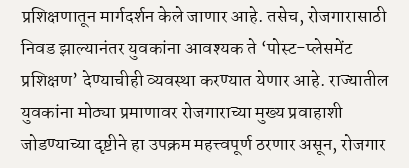प्रशिक्षणातून मार्गदर्शन केले जाणार आहे. तसेच, रोजगारासाठी निवड झाल्यानंतर युवकांना आवश्यक ते ‘पोस्ट-प्लेसमेंट प्रशिक्षण’ देण्याचीही व्यवस्था करण्यात येणार आहे. राज्यातील युवकांना मोठ्या प्रमाणावर रोजगाराच्या मुख्य प्रवाहाशी जोडण्याच्या दृष्टीने हा उपक्रम महत्त्वपूर्ण ठरणार असून, रोजगार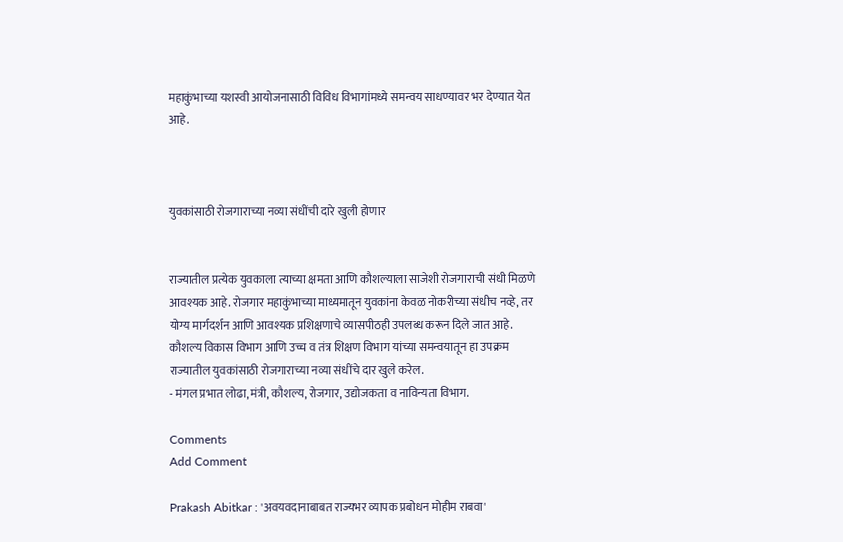महाकुंभाच्या यशस्वी आयोजनासाठी विविध विभागांमध्ये समन्वय साधण्यावर भर देण्यात येत आहे.



युवकांसाठी रोजगाराच्या नव्या संधींची दारे खुली होणार


राज्यातील प्रत्येक युवकाला त्याच्या क्षमता आणि कौशल्याला साजेशी रोजगाराची संधी मिळणे आवश्यक आहे. रोजगार महाकुंभाच्या माध्यमातून युवकांना केवळ नोकरीच्या संधीच नव्हे, तर योग्य मार्गदर्शन आणि आवश्यक प्रशिक्षणाचे व्यासपीठही उपलब्ध करून दिले जात आहे. कौशल्य विकास विभाग आणि उच्च व तंत्र शिक्षण विभाग यांच्या समन्वयातून हा उपक्रम राज्यातील युवकांसाठी रोजगाराच्या नव्या संधींचे दार खुले करेल.
- मंगल प्रभात लोढा, मंत्री, कौशल्य, रोजगार, उद्योजकता व नाविन्यता विभाग.

Comments
Add Comment

Prakash Abitkar : 'अवयवदानाबाबत राज्यभर व्यापक प्रबोधन मोहीम राबवा'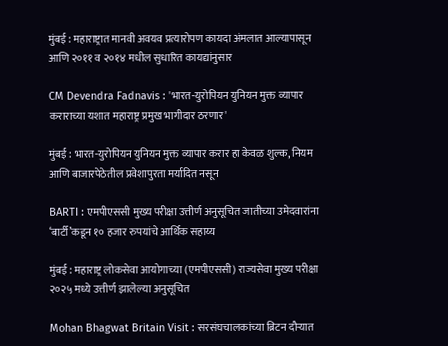मुंबई : महाराष्ट्रात मानवी अवयव प्रत्यारोपण कायदा अंमलात आल्यापासून आणि २०११ व २०१४ मधील सुधारित कायद्यांनुसार

CM Devendra Fadnavis : 'भारत-युरोपियन युनियन मुक्त व्यापार कराराच्या यशात महाराष्ट्र प्रमुख भागीदार ठरणार'

मुंबई : भारत-युरोपियन युनियन मुक्त व्यापार करार हा केवळ शुल्क, नियम आणि बाजारपेठेतील प्रवेशापुरता मर्यादित नसून

BARTI : एमपीएससी मुख्य परीक्षा उत्तीर्ण अनुसूचित जातीच्या उमेदवारांना ‘बार्टी’कडून १० हजार रुपयांचे आर्थिक सहाय्य

मुंबई : महाराष्ट्र लोकसेवा आयोगाच्या (एमपीएससी) राज्यसेवा मुख्य परीक्षा २०२५ मध्ये उत्तीर्ण झालेल्या अनुसूचित

Mohan Bhagwat Britain Visit : सरसंघचालकांच्या ब्रिटन दौऱ्यात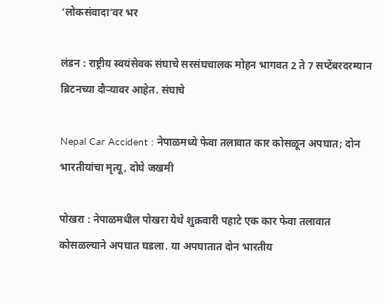‘लोकसंवादा’वर भर

लंडन : राष्ट्रीय स्वयंसेवक संघाचे सरसंघचालक मोहन भागवत 2 ते 7 सप्टेंबरदरम्यान ब्रिटनच्या दौऱ्यावर आहेत. संघाचे

Nepal Car Accident : नेपाळमध्ये फेवा तलावात कार कोसळून अपघात; दोन भारतीयांचा मृत्यू, दोघे जखमी

पोखरा : नेपाळमधील पोखरा येथे शुक्रवारी पहाटे एक कार फेवा तलावात कोसळल्याने अपघात घडला. या अपघातात दोन भारतीय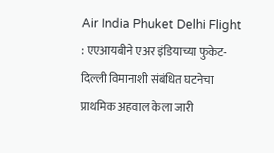Air India Phuket Delhi Flight : एएआयबीने एअर इंडियाच्या फुकेट-दिल्ली विमानाशी संबंधित घटनेचा प्राथमिक अहवाल केला जारी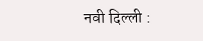नवी दिल्ली :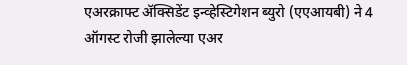एअरक्राफ्ट ॲक्सिडेंट इन्व्हेस्टिगेशन ब्युरो (एएआयबी) ने 4 ऑगस्ट रोजी झालेल्या एअर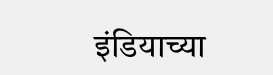इंडियाच्या